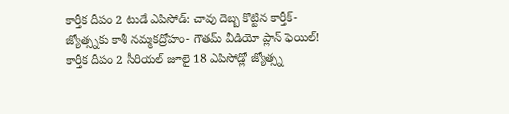కార్తీక దీపం 2 టుడే ఎపిసోడ్: చావు దెబ్బ కొట్టిన కార్తీక్- జ్యోత్స్నకు కాశీ నమ్మకద్రోహం- గౌతమ్ వీడియో ప్లాన్ ఫెయిల్!
కార్తీక దీపం 2 సీరియల్ జూలై 18 ఎపిసోడ్లో జ్యోత్స్న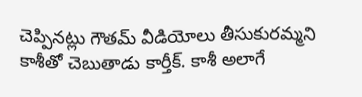చెప్పినట్లు గౌతమ్ వీడియోలు తీసుకురమ్మని కాశీతో చెబుతాడు కార్తీక్. కాశీ అలాగే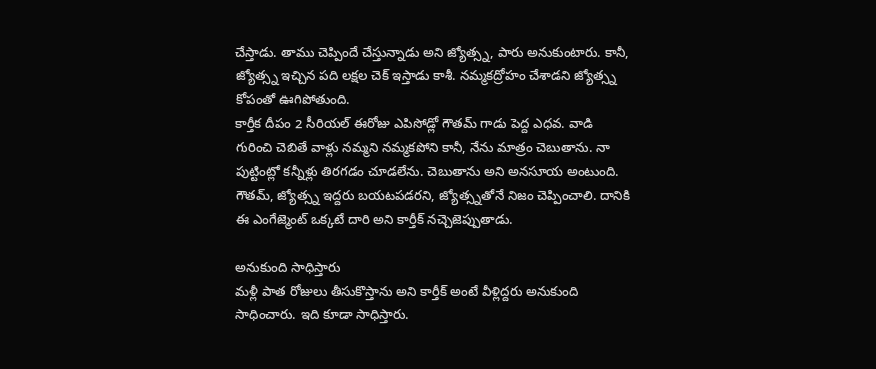చేస్తాడు. తాము చెప్పిందే చేస్తున్నాడు అని జ్యోత్స్న, పారు అనుకుంటారు. కానీ, జ్యోత్స్న ఇచ్చిన పది లక్షల చెక్ ఇస్తాడు కాశీ. నమ్మకద్రోహం చేశాడని జ్యోత్స్న కోపంతో ఊగిపోతుంది.
కార్తీక దీపం 2 సీరియల్ ఈరోజు ఎపిసోడ్లో గౌతమ్ గాడు పెద్ద ఎధవ. వాడి గురించి చెబితే వాళ్లు నమ్మని నమ్మకపోని కానీ, నేను మాత్రం చెబుతాను. నా పుట్టింట్లో కన్నీళ్లు తిరగడం చూడలేను. చెబుతాను అని అనసూయ అంటుంది. గౌతమ్, జ్యోత్స్న ఇద్దరు బయటపడరని, జ్యోత్స్నతోనే నిజం చెప్పించాలి. దానికి ఈ ఎంగేజ్మెంట్ ఒక్కటే దారి అని కార్తీక్ నచ్చెజెప్పుతాడు.

అనుకుంది సాధిస్తారు
మళ్లీ పాత రోజులు తీసుకొస్తాను అని కార్తీక్ అంటే వీళ్లిద్దరు అనుకుంది సాధించారు. ఇది కూడా సాధిస్తారు.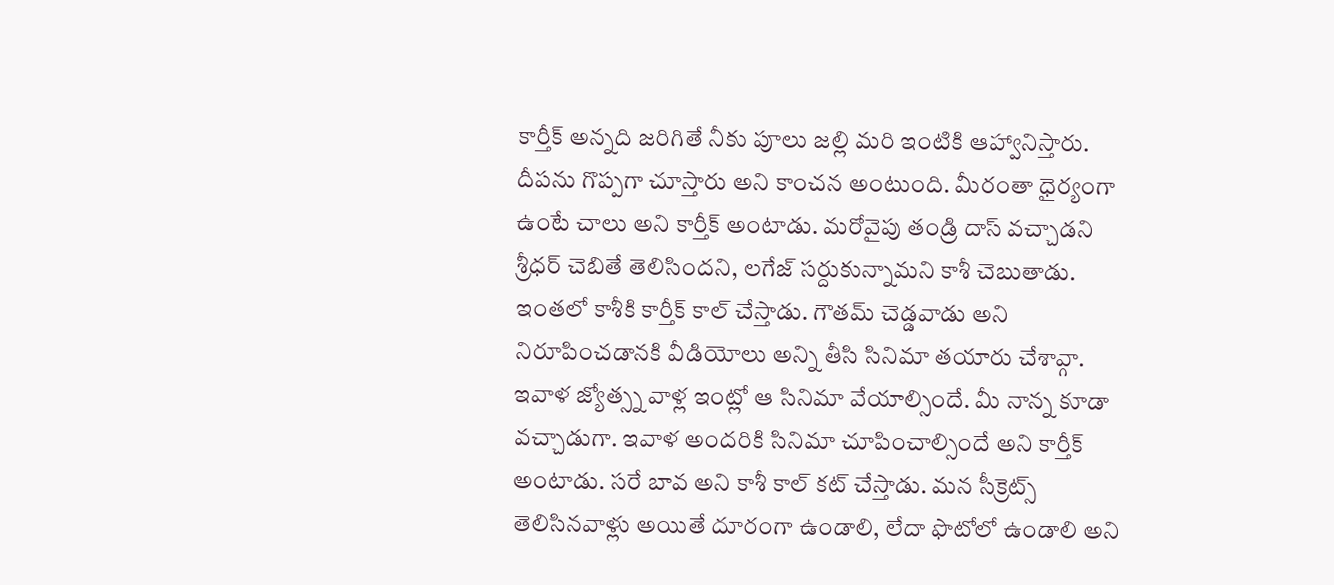కార్తీక్ అన్నది జరిగితే నీకు పూలు జల్లి మరి ఇంటికి ఆహ్వానిస్తారు. దీపను గొప్పగా చూస్తారు అని కాంచన అంటుంది. మీరంతా ధైర్యంగా ఉంటే చాలు అని కార్తీక్ అంటాడు. మరోవైపు తండ్రి దాస్ వచ్చాడని శ్రీధర్ చెబితే తెలిసిందని, లగేజ్ సర్దుకున్నామని కాశీ చెబుతాడు.
ఇంతలో కాశీకి కార్తీక్ కాల్ చేస్తాడు. గౌతమ్ చెడ్డవాడు అని నిరూపించడానకి వీడియోలు అన్ని తీసి సినిమా తయారు చేశావ్గా. ఇవాళ జ్యోత్స్న వాళ్ల ఇంట్లో ఆ సినిమా వేయాల్సిందే. మీ నాన్న కూడా వచ్చాడుగా. ఇవాళ అందరికి సినిమా చూపించాల్సిందే అని కార్తీక్ అంటాడు. సరే బావ అని కాశీ కాల్ కట్ చేస్తాడు. మన సీక్రెట్స్ తెలిసినవాళ్లు అయితే దూరంగా ఉండాలి, లేదా ఫొటోలో ఉండాలి అని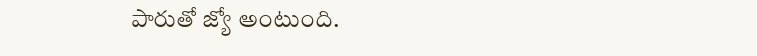పారుతో జ్యో అంటుంది.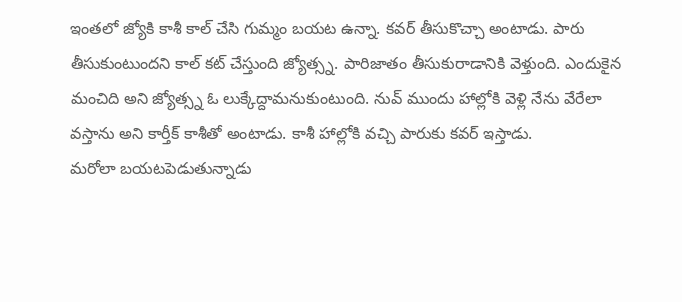ఇంతలో జ్యోకి కాశీ కాల్ చేసి గుమ్మం బయట ఉన్నా. కవర్ తీసుకొచ్చా అంటాడు. పారు తీసుకుంటుందని కాల్ కట్ చేస్తుంది జ్యోత్స్న. పారిజాతం తీసుకురాడానికి వెళ్తుంది. ఎందుకైన మంచిది అని జ్యోత్స్న ఓ లుక్కేద్దామనుకుంటుంది. నువ్ ముందు హాల్లోకి వెళ్లి నేను వేరేలా వస్తాను అని కార్తీక్ కాశీతో అంటాడు. కాశీ హాల్లోకి వచ్చి పారుకు కవర్ ఇస్తాడు.
మరోలా బయటపెడుతున్నాడు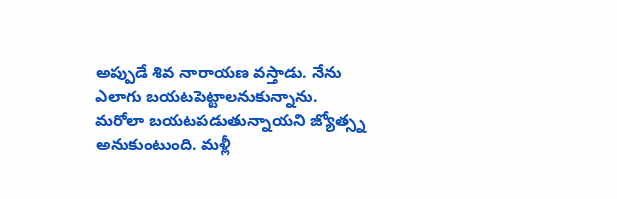అప్పుడే శివ నారాయణ వస్తాడు. నేను ఎలాగు బయటపెట్టాలనుకున్నాను. మరోలా బయటపడుతున్నాయని జ్యోత్స్న అనుకుంటుంది. మళ్లీ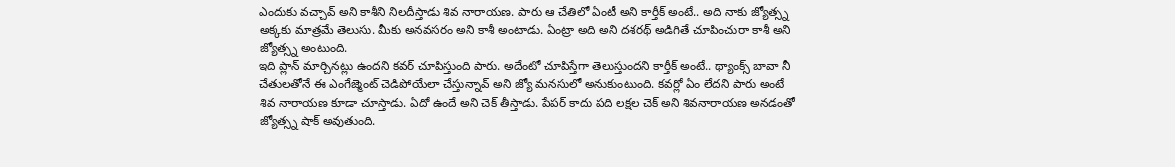ఎందుకు వచ్చావ్ అని కాశీని నిలదీస్తాడు శివ నారాయణ. పారు ఆ చేతిలో ఏంటీ అని కార్తీక్ అంటే.. అది నాకు జ్యోత్స్న అక్కకు మాత్రమే తెలుసు. మీకు అనవసరం అని కాశీ అంటాడు. ఏంట్రా అది అని దశరథ్ అడిగితే చూపించురా కాశీ అని జ్యోత్స్న అంటుంది.
ఇది ప్లాన్ మార్చినట్లు ఉందని కవర్ చూపిస్తుంది పారు. అదేంటో చూపిస్తేగా తెలుస్తుందని కార్తీక్ అంటే.. థ్యాంక్స్ బావా నీ చేతులతోనే ఈ ఎంగేజ్మెంట్ చెడిపోయేలా చేస్తున్నావ్ అని జ్యో మనసులో అనుకుంటుంది. కవర్లో ఏం లేదని పారు అంటే శివ నారాయణ కూడా చూస్తాడు. ఏదో ఉందే అని చెక్ తీస్తాడు. పేపర్ కాదు పది లక్షల చెక్ అని శివనారాయణ అనడంతో జ్యోత్స్న షాక్ అవుతుంది.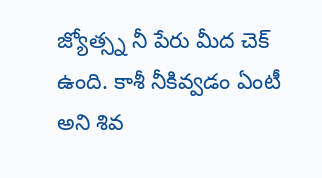జ్యోత్స్న నీ పేరు మీద చెక్ ఉంది. కాశీ నీకివ్వడం ఏంటీ అని శివ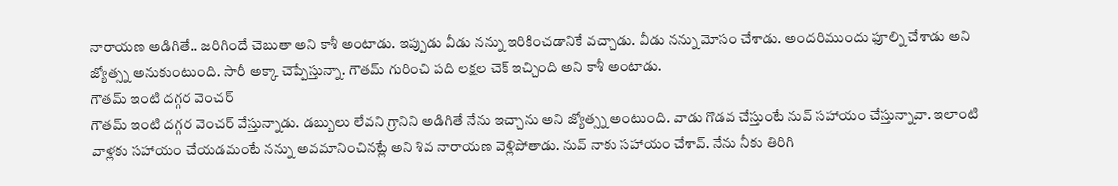నారాయణ అడిగితే.. జరిగిందే చెబుతా అని కాశీ అంటాడు. ఇప్పుడు వీడు నన్ను ఇరికించడానికే వచ్చాడు. వీడు నన్ను మోసం చేశాడు. అందరిముందు ఫూల్ని చేశాడు అని జ్యోత్స్న అనుకుంటుంది. సారీ అక్కా చెప్పేస్తున్నా. గౌతమ్ గురించి పది లక్షల చెక్ ఇచ్చింది అని కాశీ అంటాడు.
గౌతమ్ ఇంటి దగ్గర వెంచర్
గౌతమ్ ఇంటి దగ్గర వెంచర్ వేస్తున్నాడు. డబ్బులు లేవని గ్రానిని అడిగితే నేను ఇచ్చాను అని జ్యోత్స్న అంటుంది. వాడు గొడవ చేస్తుంటే నువ్ సహాయం చేస్తున్నావా. ఇలాంటి వాళ్లకు సహాయం చేయడమంటే నన్ను అవమానించినట్లే అని శివ నారాయణ వెళ్లిపోతాడు. నువ్ నాకు సహాయం చేశావ్. నేను నీకు తిరిగి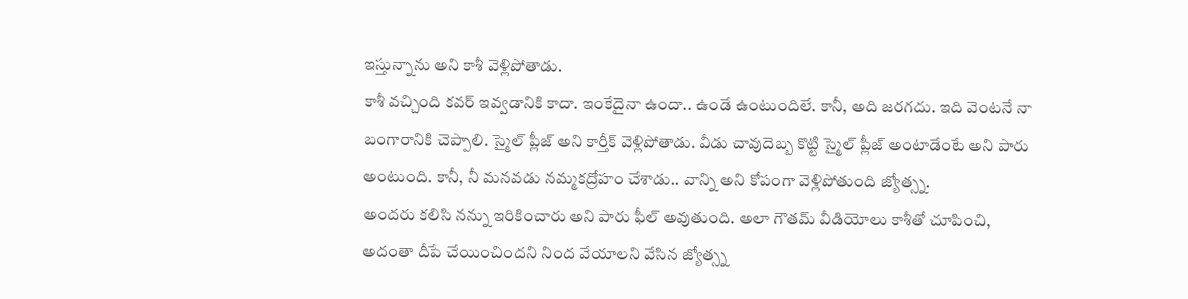ఇస్తున్నాను అని కాశీ వెళ్లిపోతాడు.
కాశీ వచ్చింది కవర్ ఇవ్వడానికి కాదా. ఇంకేదైనా ఉందా.. ఉండే ఉంటుందిలే. కానీ, అది జరగదు. ఇది వెంటనే నా బంగారానికి చెప్పాలి. స్మైల్ ప్లీజ్ అని కార్తీక్ వెళ్లిపోతాడు. వీడు చావుదెబ్బ కొట్టి స్మైల్ ప్లీజ్ అంటాడేంటే అని పారు అంటుంది. కానీ, నీ మనవడు నమ్మకద్రోహం చేశాడు.. వాన్ని అని కోపంగా వెళ్లిపోతుంది జ్యోత్స్న.
అందరు కలిసి నన్ను ఇరికించారు అని పారు ఫీల్ అవుతుంది. అలా గౌతమ్ వీడియోలు కాశీతో చూపించి, అదంతా దీపే చేయించిందని నింద వేయాలని వేసిన జ్యోత్స్న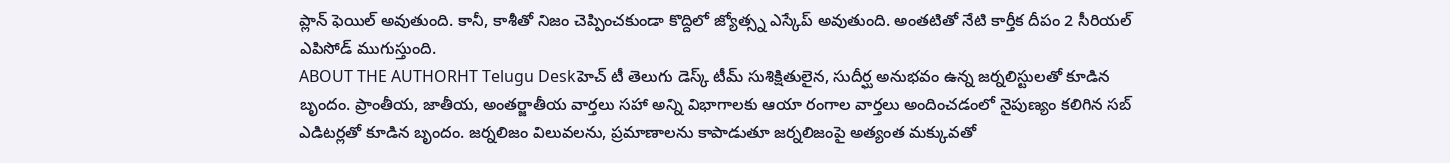ప్లాన్ ఫెయిల్ అవుతుంది. కానీ, కాశీతో నిజం చెప్పించకుండా కొద్దిలో జ్యోత్స్న ఎస్కేప్ అవుతుంది. అంతటితో నేటి కార్తీక దీపం 2 సీరియల్ ఎపిసోడ్ ముగుస్తుంది.
ABOUT THE AUTHORHT Telugu Deskహెచ్ టీ తెలుగు డెస్క్ టీమ్ సుశిక్షితులైన, సుదీర్ఘ అనుభవం ఉన్న జర్నలిస్టులతో కూడిన బృందం. ప్రాంతీయ, జాతీయ, అంతర్జాతీయ వార్తలు సహా అన్ని విభాగాలకు ఆయా రంగాల వార్తలు అందించడంలో నైపుణ్యం కలిగిన సబ్ ఎడిటర్లతో కూడిన బృందం. జర్నలిజం విలువలను, ప్రమాణాలను కాపాడుతూ జర్నలిజంపై అత్యంత మక్కువతో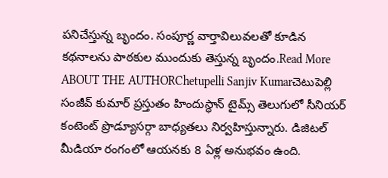పనిచేస్తున్న బృందం. సంపూర్ణ వార్తావిలువలతో కూడిన కథనాలను పాఠకుల ముందుకు తెస్తున్న బృందం.Read More
ABOUT THE AUTHORChetupelli Sanjiv Kumarచెటుపెల్లి సంజీవ్ కుమార్ ప్రస్తుతం హిందుస్థాన్ టైమ్స్ తెలుగులో సీనియర్ కంటెంట్ ప్రొడ్యూసర్గా బాధ్యతలు నిర్వహిస్తున్నారు. డిజిటల్ మీడియా రంగంలో ఆయనకు 8 ఏళ్ల అనుభవం ఉంది.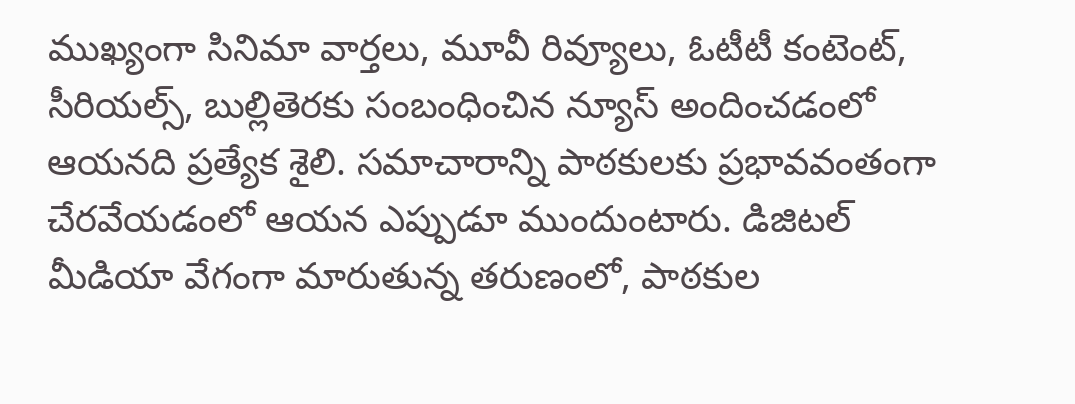ముఖ్యంగా సినిమా వార్తలు, మూవీ రివ్యూలు, ఓటీటీ కంటెంట్, సీరియల్స్, బుల్లితెరకు సంబంధించిన న్యూస్ అందించడంలో ఆయనది ప్రత్యేక శైలి. సమాచారాన్ని పాఠకులకు ప్రభావవంతంగా చేరవేయడంలో ఆయన ఎప్పుడూ ముందుంటారు. డిజిటల్ మీడియా వేగంగా మారుతున్న తరుణంలో, పాఠకుల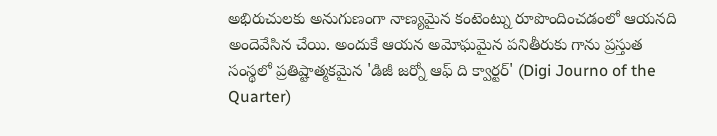అభిరుచులకు అనుగుణంగా నాణ్యమైన కంటెంట్ను రూపొందించడంలో ఆయనది అందెవేసిన చేయి. అందుకే ఆయన అమోఘమైన పనితీరుకు గాను ప్రస్తుత సంస్థలో ప్రతిష్టాత్మకమైన 'డిజీ జర్నో ఆఫ్ ది క్వార్టర్' (Digi Journo of the Quarter)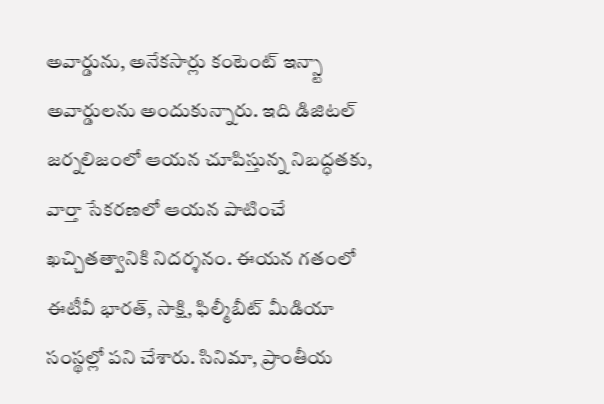అవార్డును, అనేకసార్లు కంటెంట్ ఇన్స్టా అవార్డులను అందుకున్నారు. ఇది డిజిటల్ జర్నలిజంలో ఆయన చూపిస్తున్న నిబద్ధతకు, వార్తా సేకరణలో ఆయన పాటించే ఖచ్చితత్వానికి నిదర్శనం. ఈయన గతంలో ఈటీవీ భారత్, సాక్షి, ఫిల్మీబీట్ మీడియా సంస్థల్లో పని చేశారు. సినిమా, ప్రాంతీయ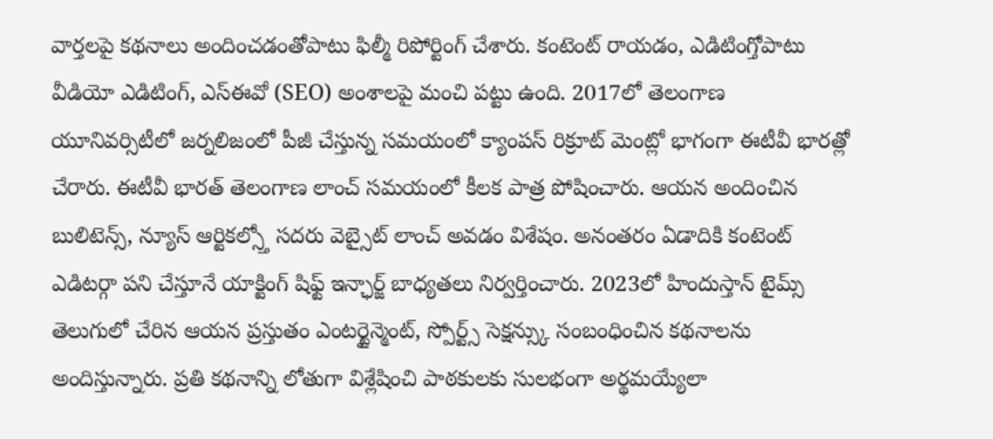వార్తలపై కథనాలు అందించడంతోపాటు ఫిల్మీ రిపోర్టింగ్ చేశారు. కంటెంట్ రాయడం, ఎడిటింగ్తోపాటు వీడియో ఎడిటింగ్, ఎస్ఈవో (SEO) అంశాలపై మంచి పట్టు ఉంది. 2017లో తెలంగాణ యూనివర్సిటీలో జర్నలిజంలో పీజీ చేస్తున్న సమయంలో క్యాంపస్ రిక్రూట్ మెంట్లో భాగంగా ఈటీవీ భారత్లో చేరారు. ఈటీవీ భారత్ తెలంగాణ లాంచ్ సమయంలో కీలక పాత్ర పోషించారు. ఆయన అందించిన బులిటెన్స్, న్యూస్ ఆర్టికల్స్తో సదరు వెబ్సైట్ లాంచ్ అవడం విశేషం. అనంతరం ఏడాదికి కంటెంట్ ఎడిటర్గా పని చేస్తూనే యాక్టింగ్ షిఫ్ట్ ఇన్ఛార్జ్ బాధ్యతలు నిర్వర్తించారు. 2023లో హిందుస్తాన్ టైమ్స్ తెలుగులో చేరిన ఆయన ప్రస్తుతం ఎంటర్టైన్మెంట్, స్పోర్ట్స్ సెక్షన్స్కు సంబంధించిన కథనాలను అందిస్తున్నారు. ప్రతి కథనాన్ని లోతుగా విశ్లేషించి పాఠకులకు సులభంగా అర్థమయ్యేలా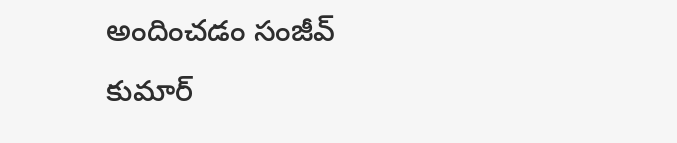అందించడం సంజీవ్ కుమార్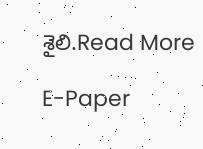శైలి.Read More

E-Paper